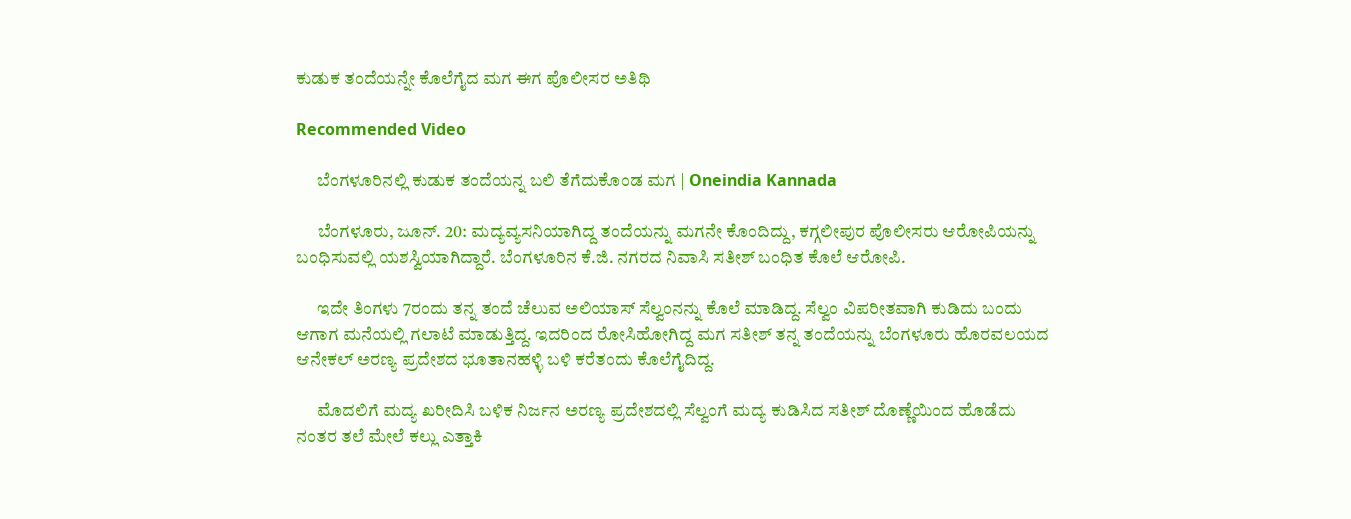ಕುಡುಕ ತಂದೆಯನ್ನೇ ಕೊಲೆಗೈದ ಮಗ ಈಗ ಪೊಲೀಸರ ಅತಿಥಿ

Recommended Video

      ಬೆಂಗಳೂರಿನಲ್ಲಿ ಕುಡುಕ ತಂದೆಯನ್ನ ಬಲಿ ತೆಗೆದುಕೊಂಡ ಮಗ | Oneindia Kannada

      ಬೆಂಗಳೂರು, ಜೂನ್. 20: ಮದ್ಯವ್ಯಸನಿಯಾಗಿದ್ದ ತಂದೆಯನ್ನು ಮಗನೇ ಕೊಂದಿದ್ದು, ಕಗ್ಗಲೀಪುರ ಪೊಲೀಸರು ಆರೋಪಿಯನ್ನು ಬಂಧಿಸುವಲ್ಲಿ ಯಶಸ್ವಿಯಾಗಿದ್ದಾರೆ. ಬೆಂಗಳೂರಿನ ಕೆ.ಜಿ. ನಗರದ ನಿವಾಸಿ ಸತೀಶ್ ಬಂಧಿತ ಕೊಲೆ ಆರೋಪಿ.

      ಇದೇ ತಿಂಗಳು 7ರಂದು ತನ್ನ ತಂದೆ ಚೆಲುವ ಅಲಿಯಾಸ್ ಸೆಲ್ವಂನನ್ನು ಕೊಲೆ ಮಾಡಿದ್ದ. ಸೆಲ್ವಂ ವಿಪರೀತವಾಗಿ ಕುಡಿದು ಬಂದು ಆಗಾಗ ಮನೆಯಲ್ಲಿ ಗಲಾಟೆ ಮಾಡುತ್ತಿದ್ದ. ಇದರಿಂದ ರೋಸಿಹೋಗಿದ್ದ ಮಗ ಸತೀಶ್ ತನ್ನ ತಂದೆಯನ್ನು ಬೆಂಗಳೂರು ಹೊರವಲಯದ ಆನೇಕಲ್ ಅರಣ್ಯ ಪ್ರದೇಶದ ಭೂತಾನಹಳ್ಳಿ ಬಳಿ ಕರೆತಂದು ಕೊಲೆಗೈದಿದ್ದ.

      ಮೊದಲಿಗೆ ಮದ್ಯ ಖರೀದಿಸಿ ಬಳಿಕ ನಿರ್ಜನ ಅರಣ್ಯ ಪ್ರದೇಶದಲ್ಲಿ ಸೆಲ್ವಂಗೆ ಮದ್ಯ ಕುಡಿಸಿದ ಸತೀಶ್ ದೊಣ್ಣೆಯಿಂದ ಹೊಡೆದು ನಂತರ ತಲೆ ಮೇಲೆ ಕಲ್ಲು ಎತ್ತಾಕಿ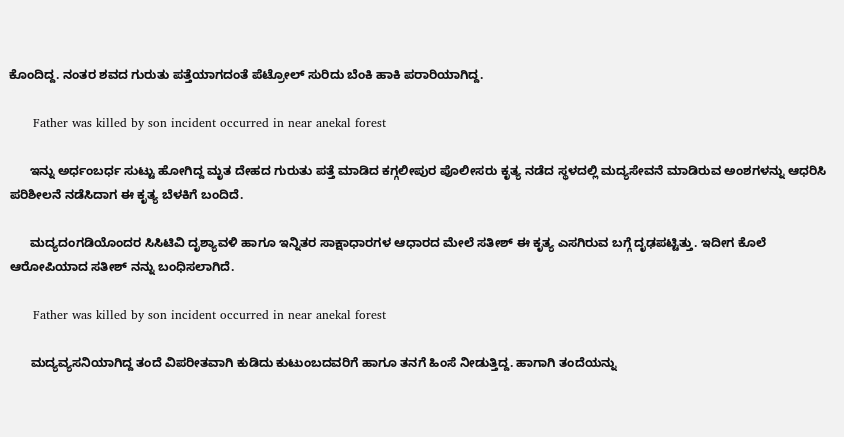ಕೊಂದಿದ್ದ. ನಂತರ ಶವದ ಗುರುತು ಪತ್ತೆಯಾಗದಂತೆ ಪೆಟ್ರೋಲ್ ಸುರಿದು ಬೆಂಕಿ ಹಾಕಿ ಪರಾರಿಯಾಗಿದ್ದ.

      Father was killed by son incident occurred in near anekal forest

      ಇನ್ನು ಅರ್ಧಂಬರ್ಧ ಸುಟ್ಟು ಹೋಗಿದ್ದ ಮೃತ ದೇಹದ ಗುರುತು ಪತ್ತೆ ಮಾಡಿದ ಕಗ್ಗಲೀಪುರ ಪೊಲೀಸರು ಕೃತ್ಯ ನಡೆದ ಸ್ಥಳದಲ್ಲಿ ಮದ್ಯಸೇವನೆ ಮಾಡಿರುವ ಅಂಶಗಳನ್ನು ಆಧರಿಸಿ ಪರಿಶೀಲನೆ ನಡೆಸಿದಾಗ ಈ ಕೃತ್ಯ ಬೆಳಕಿಗೆ ಬಂದಿದೆ.

      ಮದ್ಯದಂಗಡಿಯೊಂದರ ಸಿಸಿಟಿವಿ ದೃಶ್ಯಾವಳಿ ಹಾಗೂ ಇನ್ನಿತರ ಸಾಕ್ಷಾಧಾರಗಳ ಆಧಾರದ ಮೇಲೆ ಸತೀಶ್ ಈ ಕೃತ್ಯ ಎಸಗಿರುವ ಬಗ್ಗೆ ದೃಢಪಟ್ಟಿತ್ತು. ಇದೀಗ ಕೊಲೆ ಆರೋಪಿಯಾದ ಸತೀಶ್ ನನ್ನು ಬಂಧಿಸಲಾಗಿದೆ.

      Father was killed by son incident occurred in near anekal forest

      ಮದ್ಯವ್ಯಸನಿಯಾಗಿದ್ದ ತಂದೆ ವಿಪರೀತವಾಗಿ ಕುಡಿದು ಕುಟುಂಬದವರಿಗೆ ಹಾಗೂ ತನಗೆ ಹಿಂಸೆ ನೀಡುತ್ತಿದ್ದ. ಹಾಗಾಗಿ ತಂದೆಯನ್ನು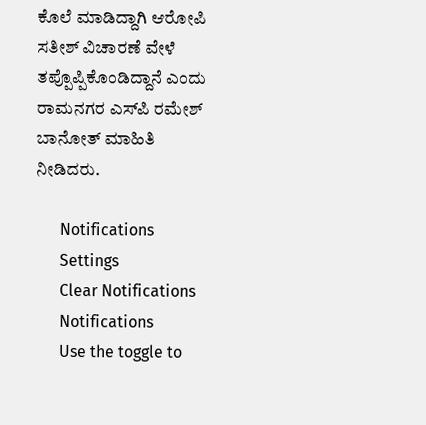ಕೊಲೆ ಮಾಡಿದ್ದಾಗಿ ಆರೋಪಿ ಸತೀಶ್ ವಿಚಾರಣೆ ವೇಳೆ ತಪ್ಪೊಪ್ಪಿಕೊಂಡಿದ್ದಾನೆ ಎಂದು ರಾಮನಗರ ಎಸ್‌ಪಿ ರಮೇಶ್ ಬಾನೋತ್ ಮಾಹಿತಿ ನೀಡಿದರು.

      Notifications
      Settings
      Clear Notifications
      Notifications
      Use the toggle to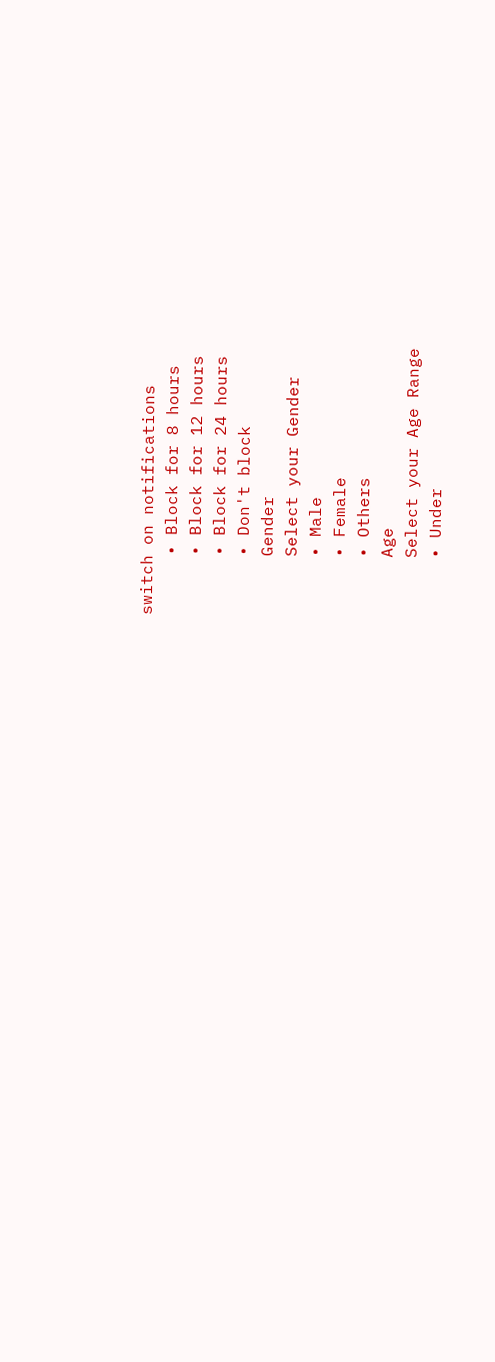switch on notifications
      • Block for 8 hours
      • Block for 12 hours
      • Block for 24 hours
      • Don't block
      Gender
      Select your Gender
      • Male
      • Female
      • Others
      Age
      Select your Age Range
      • Under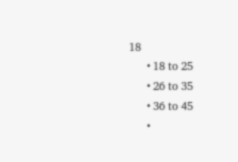18
      • 18 to 25
      • 26 to 35
      • 36 to 45
      •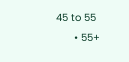45 to 55
      • 55+